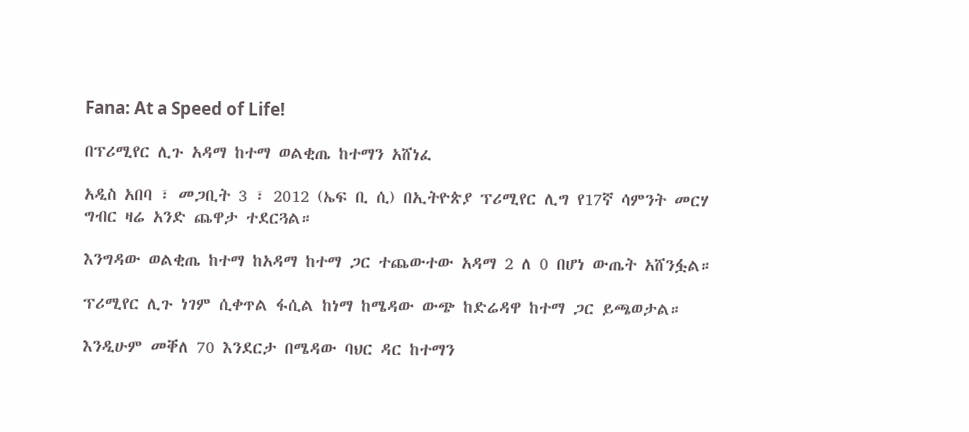Fana: At a Speed of Life!

በፕሪሚየር ሊጉ አዳማ ከተማ ወልቂጤ ከተማን አሸነፈ

አዲስ አበባ ፣ መጋቢት 3 ፣ 2012 (ኤፍ ቢ ሲ) በኢትዮጵያ ፕሪሚየር ሊግ የ17ኛ ሳምንት መርሃ ግብር ዛሬ አንድ ጨዋታ ተደርጓል።

እንግዳው ወልቂጤ ከተማ ከአዳማ ከተማ ጋር ተጨውተው አዳማ 2 ለ 0 በሆነ ውጤት አሸንፏል።

ፕሪሚየር ሊጉ ነገም ሲቀጥል ፋሲል ከነማ ከሜዳው ውጭ ከድሬዳዋ ከተማ ጋር ይጫወታል።

እንዲሁም መቐለ 70 እንደርታ በሜዳው ባህር ዳር ከተማን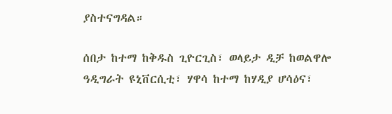ያስተናግዳል።

ሰበታ ከተማ ከቅዱስ ጊዮርጊስ፣ ወላይታ ዲቻ ከወልዋሎ ዓዲግራት ዩኒቨርሲቲ፣ ሃዋሳ ከተማ ከሃዲያ ሆሳዕና፣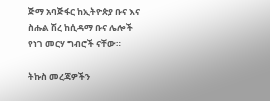ጅማ አባጅፋር ከኢትዮጵያ ቡና እና ስሑል ሽረ ከሲዳማ ቡና ሌሎች የነገ መርሃ ግብሮች ናቸው።

ትኩስ መረጃዎችን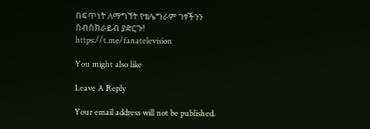በፍጥነት ለማግኘት የቴሌግራም ገፃችንን ሰብስክራይብ ያድርጉ!
https://t.me/fanatelevision

You might also like

Leave A Reply

Your email address will not be published.